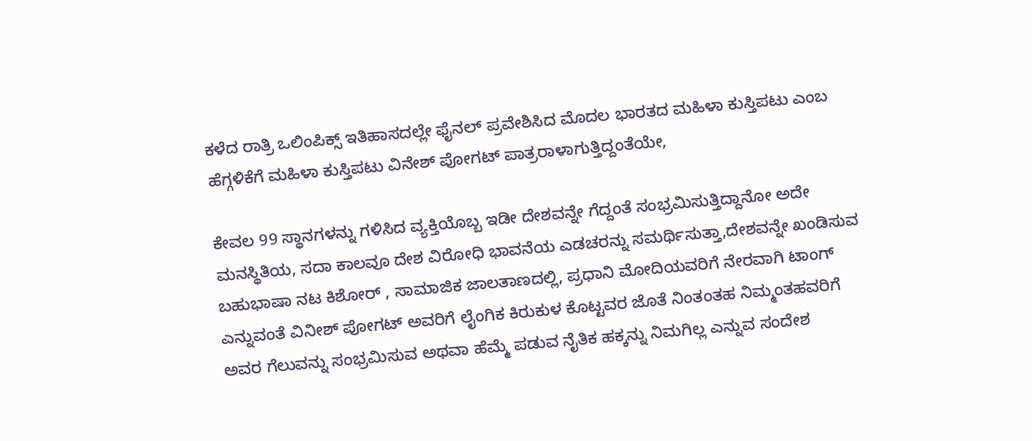ಕಳೆದ ರಾತ್ರಿ ಒಲಿಂಪಿಕ್ಸ್ ಇತಿಹಾಸದಲ್ಲೇ ಫೈನಲ್ ಪ್ರವೇಶಿಸಿದ ಮೊದಲ ಭಾರತದ ಮಹಿಳಾ ಕುಸ್ತಿಪಟು ಎಂಬ ಹೆಗ್ಗಳಿಕೆಗೆ ಮಹಿಳಾ ಕುಸ್ತಿಪಟು ವಿನೇಶ್ ಪೋಗಟ್ ಪಾತ್ರರಾಳಾಗುತ್ತಿದ್ದಂತೆಯೇ,

ಕೇವಲ 99 ಸ್ಥಾನಗಳನ್ನು ಗಳಿಸಿದ ವ್ಯಕ್ತಿಯೊಬ್ಬ ಇಡೀ ದೇಶವನ್ನೇ ಗೆದ್ದಂತೆ ಸಂಭ್ರಮಿಸುತ್ತಿದ್ದಾನೋ ಅದೇ ಮನಸ್ಥಿತಿಯ, ಸದಾ ಕಾಲವೂ ದೇಶ ವಿರೋಧಿ ಭಾವನೆಯ ಎಡಚರನ್ನು ಸಮರ್ಥಿಸುತ್ತಾ,ದೇಶವನ್ನೇ ಖಂಡಿಸುವ ಬಹುಭಾಷಾ ನಟ ಕಿಶೋರ್ , ಸಾಮಾಜಿಕ ಜಾಲತಾಣದಲ್ಲಿ, ಪ್ರಧಾನಿ ಮೋದಿಯವರಿಗೆ ನೇರವಾಗಿ ಟಾಂಗ್ ಎನ್ನುವಂತೆ ವಿನೀಶ್ ಪೋಗಟ್ ಅವರಿಗೆ ಲೈಂಗಿಕ ಕಿರುಕುಳ ಕೊಟ್ಟವರ ಜೊತೆ ನಿಂತಂತಹ ನಿಮ್ಮಂತಹವರಿಗೆ ಅವರ ಗೆಲುವನ್ನು ಸಂಭ್ರಮಿಸುವ ಅಥವಾ ಹೆಮ್ಮೆ ಪಡುವ ನೈತಿಕ ಹಕ್ಕನ್ನು ನಿಮಗಿಲ್ಲ ಎನ್ನುವ ಸಂದೇಶ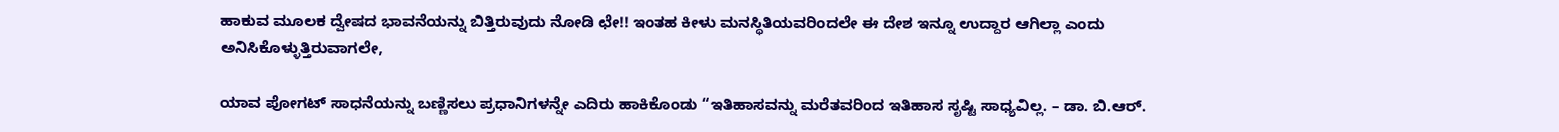ಹಾಕುವ ಮೂಲಕ ದ್ವೇಷದ ಭಾವನೆಯನ್ನು ಬಿತ್ತಿರುವುದು ನೋಡಿ ಛೇ!! ಇಂತಹ ಕೀಳು ಮನಸ್ಥಿತಿಯವರಿಂದಲೇ ಈ ದೇಶ ಇನ್ನೂ ಉದ್ದಾರ ಆಗಿಲ್ಲಾ ಎಂದು ಅನಿಸಿಕೊಳ್ಳುತ್ತಿರುವಾಗಲೇ,

ಯಾವ ಪೋಗಟ್ ಸಾಧನೆಯನ್ನು ಬಣ್ಣಿಸಲು ಪ್ರಧಾನಿಗಳನ್ನೇ ಎದಿರು ಹಾಕಿಕೊಂಡು “ಇತಿಹಾಸವನ್ನು ಮರೆತವರಿಂದ ಇತಿಹಾಸ ಸೃಷ್ಟಿ ಸಾಧ್ಯವಿಲ್ಲ. – ಡಾ. ಬಿ.ಆರ್.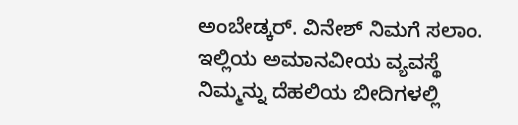ಅಂಬೇಡ್ಕರ್. ವಿನೇಶ್ ನಿಮಗೆ ಸಲಾಂ. ಇಲ್ಲಿಯ ಅಮಾನವೀಯ ವ್ಯವಸ್ಥೆ ನಿಮ್ಮನ್ನು ದೆಹಲಿಯ ಬೀದಿಗಳಲ್ಲಿ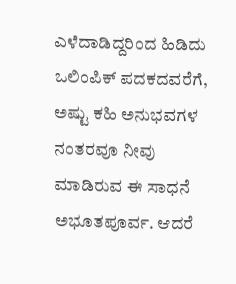ಎಳೆದಾಡಿದ್ದರಿಂದ ಹಿಡಿದು ಒಲಿಂಪಿಕ್ ಪದಕದವರೆಗೆ, ಅಷ್ಟು ಕಹಿ ಅನುಭವಗಳ ನಂತರವೂ ನೀವು ಮಾಡಿರುವ ಈ ಸಾಧನೆ ಅಭೂತಪೂರ್ವ. ಆದರೆ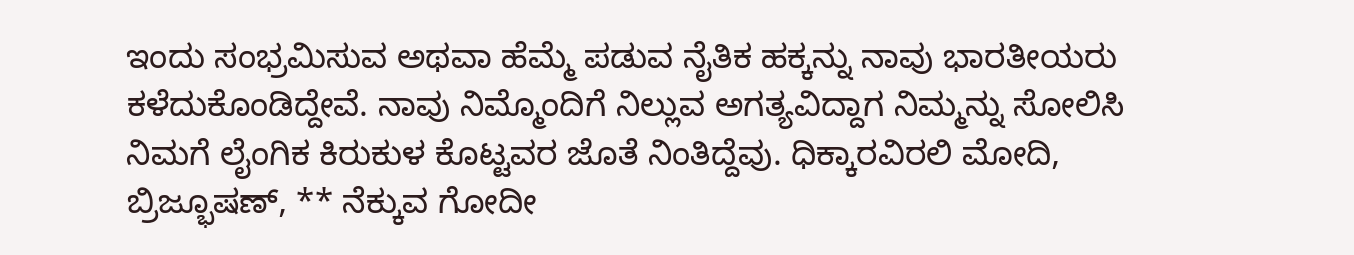ಇಂದು ಸಂಭ್ರಮಿಸುವ ಅಥವಾ ಹೆಮ್ಮೆ ಪಡುವ ನೈತಿಕ ಹಕ್ಕನ್ನು ನಾವು ಭಾರತೀಯರು ಕಳೆದುಕೊಂಡಿದ್ದೇವೆ. ನಾವು ನಿಮ್ಮೊಂದಿಗೆ ನಿಲ್ಲುವ ಅಗತ್ಯವಿದ್ದಾಗ ನಿಮ್ಮನ್ನು ಸೋಲಿಸಿ ನಿಮಗೆ ಲೈಂಗಿಕ ಕಿರುಕುಳ ಕೊಟ್ಟವರ ಜೊತೆ ನಿಂತಿದ್ದೆವು. ಧಿಕ್ಕಾರವಿರಲಿ ಮೋದಿ, ಬ್ರಿಜ್ಭೂಷಣ್, ** ನೆಕ್ಕುವ ಗೋದೀ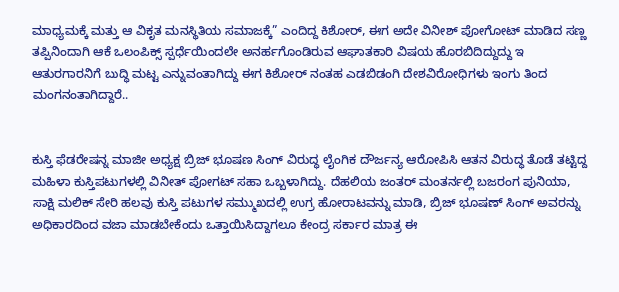ಮಾಧ್ಯಮಕ್ಕೆ ಮತ್ತು ಆ ವಿಕೃತ ಮನಸ್ಥಿತಿಯ ಸಮಾಜಕ್ಕೆ” ಎಂದಿದ್ದ ಕಿಶೋರ್, ಈಗ ಅದೇ ವಿನೀಶ್ ಪೋಗೋಟ್ ಮಾಡಿದ ಸಣ್ಣ ತಪ್ಪಿನಿಂದಾಗಿ ಆಕೆ ಒಲಂಪಿಕ್ಸ್ ಸ್ಪರ್ಧೆಯಿಂದಲೇ ಅನರ್ಹಗೊಂಡಿರುವ ಆಘಾತಕಾರಿ ವಿಷಯ ಹೊರಬಿದಿದ್ದುದ್ದು ಇ ಆತುರಗಾರನಿಗೆ ಬುದ್ಧಿ ಮಟ್ಟ ಎನ್ನುವಂತಾಗಿದ್ದು ಈಗ ಕಿಶೋರ್ ನಂತಹ ಎಡಬಿಡಂಗಿ ದೇಶವಿರೋಧಿಗಳು ಇಂಗು ತಿಂದ ಮಂಗನಂತಾಗಿದ್ದಾರೆ..


ಕುಸ್ತಿ ಫೆಡರೇಷನ್ನ ಮಾಜೀ ಅಧ್ಯಕ್ಷ ಬ್ರಿಜ್ ಭೂಷಣ ಸಿಂಗ್ ವಿರುದ್ಧ ಲೈಂಗಿಕ ದೌರ್ಜನ್ಯ ಆರೋಪಿಸಿ ಆತನ ವಿರುದ್ಧ ತೊಡೆ ತಟ್ಟಿದ್ದ ಮಹಿಳಾ ಕುಸ್ತಿಪಟುಗಳಲ್ಲಿ ವಿನೀತ್ ಪೋಗಟ್ ಸಹಾ ಒಬ್ಬಳಾಗಿದ್ದು. ದೆಹಲಿಯ ಜಂತರ್ ಮಂತರ್ನಲ್ಲಿ ಬಜರಂಗ ಪುನಿಯಾ, ಸಾಕ್ಷಿ ಮಲಿಕ್ ಸೇರಿ ಹಲವು ಕುಸ್ತಿ ಪಟುಗಳ ಸಮ್ಮುಖದಲ್ಲಿ ಉಗ್ರ ಹೋರಾಟವನ್ನು ಮಾಡಿ, ಬ್ರಿಜ್ ಭೂಷಣ್ ಸಿಂಗ್ ಅವರನ್ನು ಅಧಿಕಾರದಿಂದ ವಜಾ ಮಾಡಬೇಕೆಂದು ಒತ್ತಾಯಿಸಿದ್ದಾಗಲೂ ಕೇಂದ್ರ ಸರ್ಕಾರ ಮಾತ್ರ ಈ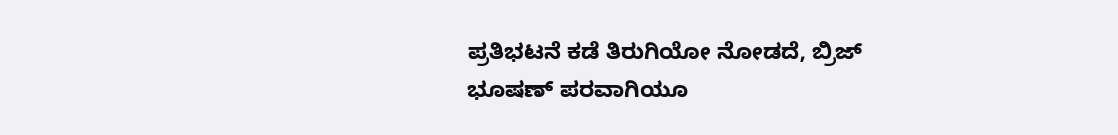ಪ್ರತಿಭಟನೆ ಕಡೆ ತಿರುಗಿಯೋ ನೋಡದೆ, ಬ್ರಿಜ್ ಭೂಷಣ್ ಪರವಾಗಿಯೂ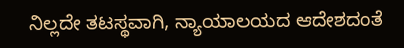ನಿಲ್ಲದೇ ತಟಸ್ಥವಾಗಿ, ನ್ಯಾಯಾಲಯದ ಆದೇಶದಂತೆ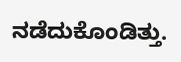ನಡೆದುಕೊಂಡಿತ್ತು.